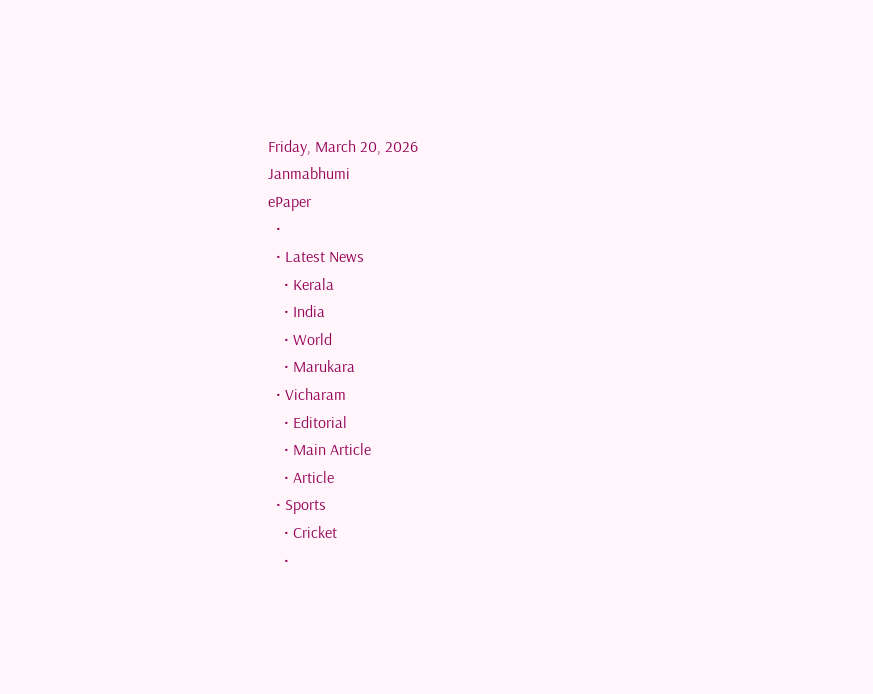Friday, March 20, 2026
Janmabhumi
ePaper
  •
  • Latest News
    • Kerala
    • India
    • World
    • Marukara
  • Vicharam
    • Editorial
    • Main Article
    • Article
  • Sports
    • Cricket
    •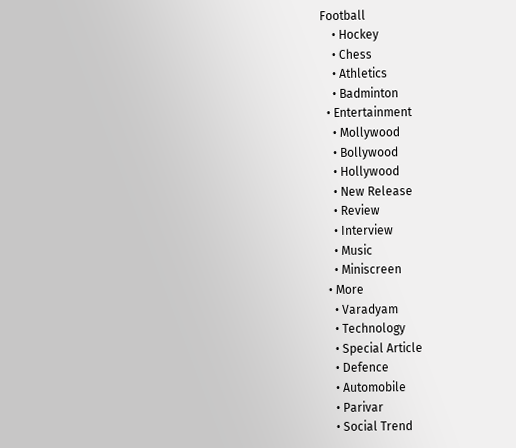Football
    • Hockey
    • Chess
    • Athletics
    • Badminton
  • Entertainment
    • Mollywood
    • Bollywood
    • Hollywood
    • New Release
    • Review
    • Interview
    • Music
    • Miniscreen
  • More
    • Varadyam
    • Technology
    • Special Article
    • Defence
    • Automobile
    • Parivar
    • Social Trend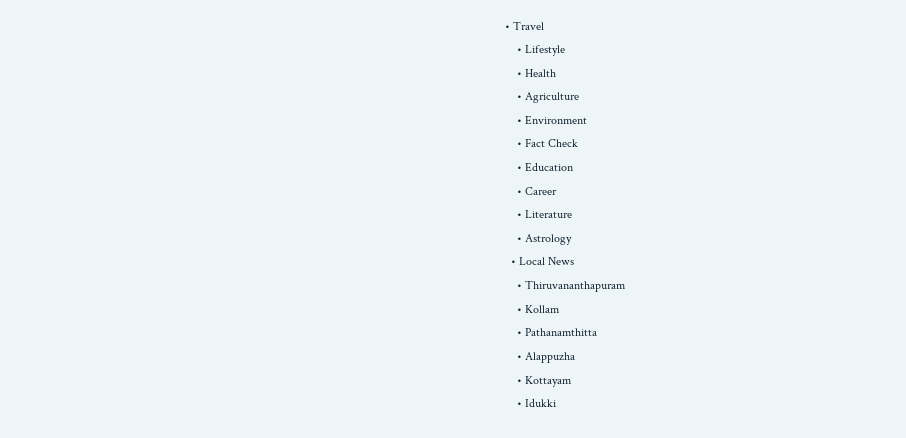• Travel
    • Lifestyle
    • Health
    • Agriculture
    • Environment
    • Fact Check
    • Education
    • Career
    • Literature
    • Astrology
  • Local News
    • Thiruvananthapuram
    • Kollam
    • Pathanamthitta
    • Alappuzha
    • Kottayam
    • Idukki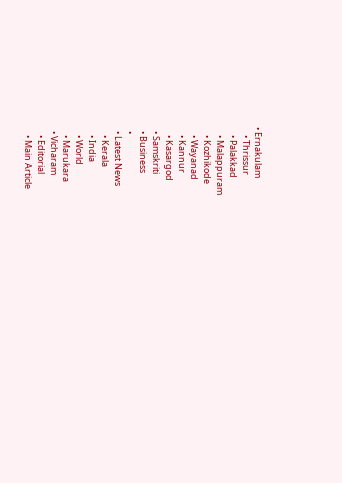• Ernakulam
    • Thrissur
    • Palakkad
    • Malappuram
    • Kozhikode
    • Wayanad
    • Kannur
    • Kasargod
  • Samskriti
  • Business
  •
  • Latest News
    • Kerala
    • India
    • World
    • Marukara
  • Vicharam
    • Editorial
    • Main Article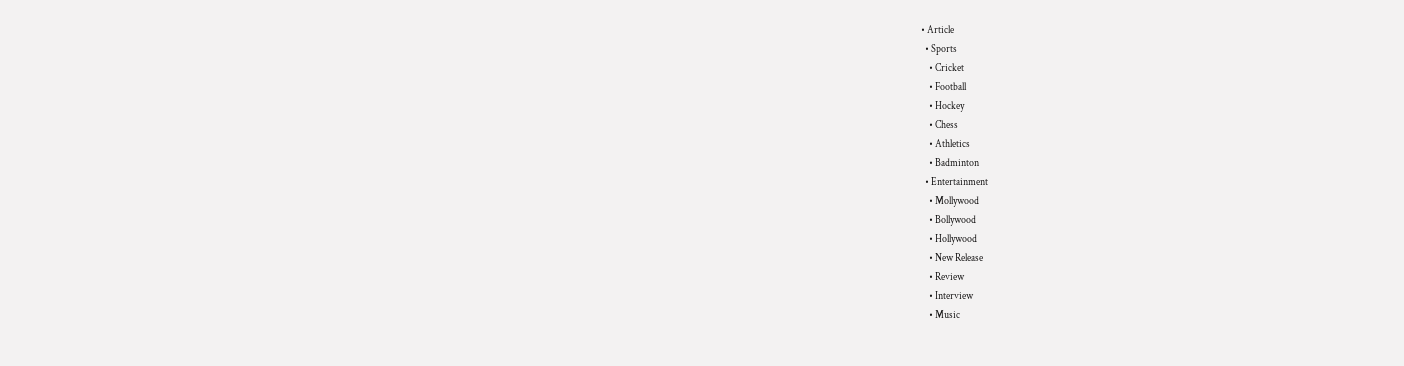• Article
  • Sports
    • Cricket
    • Football
    • Hockey
    • Chess
    • Athletics
    • Badminton
  • Entertainment
    • Mollywood
    • Bollywood
    • Hollywood
    • New Release
    • Review
    • Interview
    • Music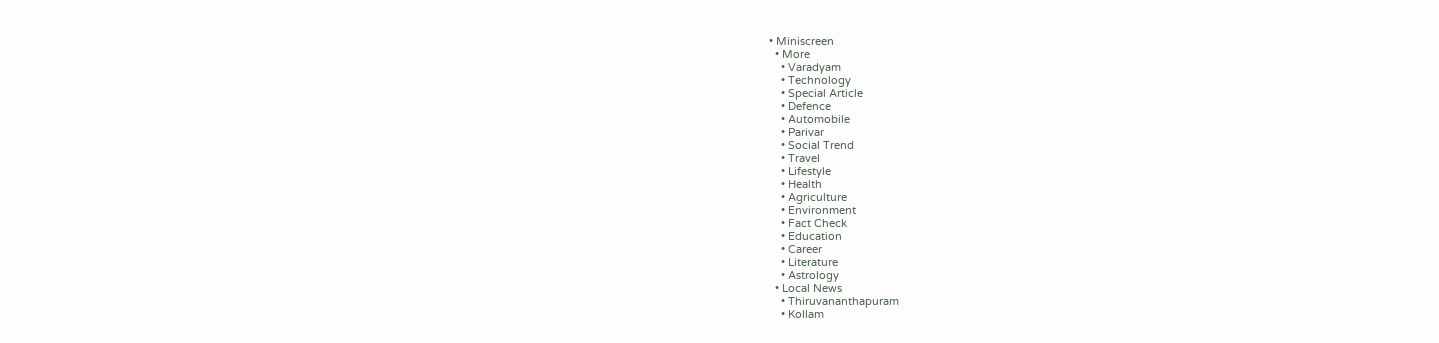• Miniscreen
  • More
    • Varadyam
    • Technology
    • Special Article
    • Defence
    • Automobile
    • Parivar
    • Social Trend
    • Travel
    • Lifestyle
    • Health
    • Agriculture
    • Environment
    • Fact Check
    • Education
    • Career
    • Literature
    • Astrology
  • Local News
    • Thiruvananthapuram
    • Kollam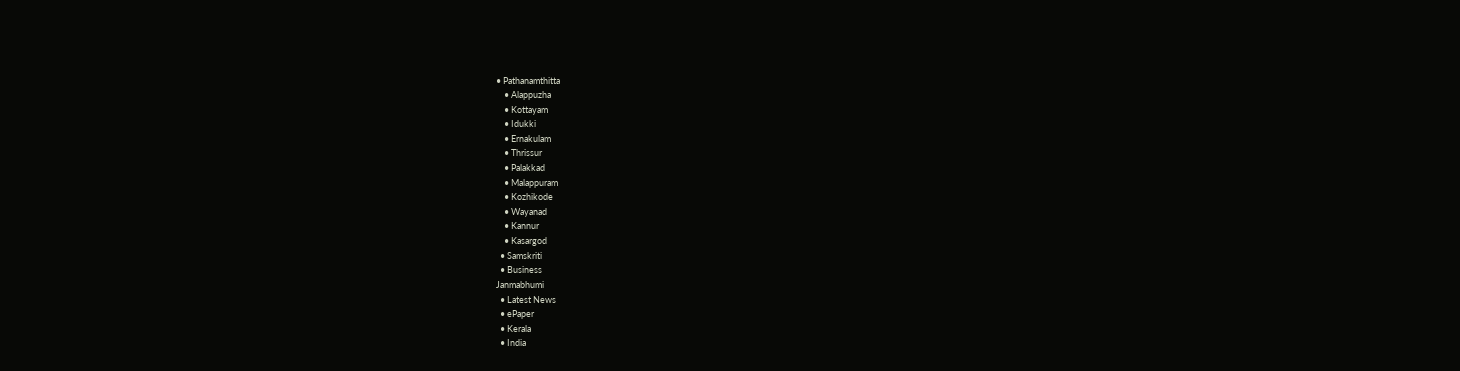• Pathanamthitta
    • Alappuzha
    • Kottayam
    • Idukki
    • Ernakulam
    • Thrissur
    • Palakkad
    • Malappuram
    • Kozhikode
    • Wayanad
    • Kannur
    • Kasargod
  • Samskriti
  • Business
Janmabhumi
  • Latest News
  • ePaper
  • Kerala
  • India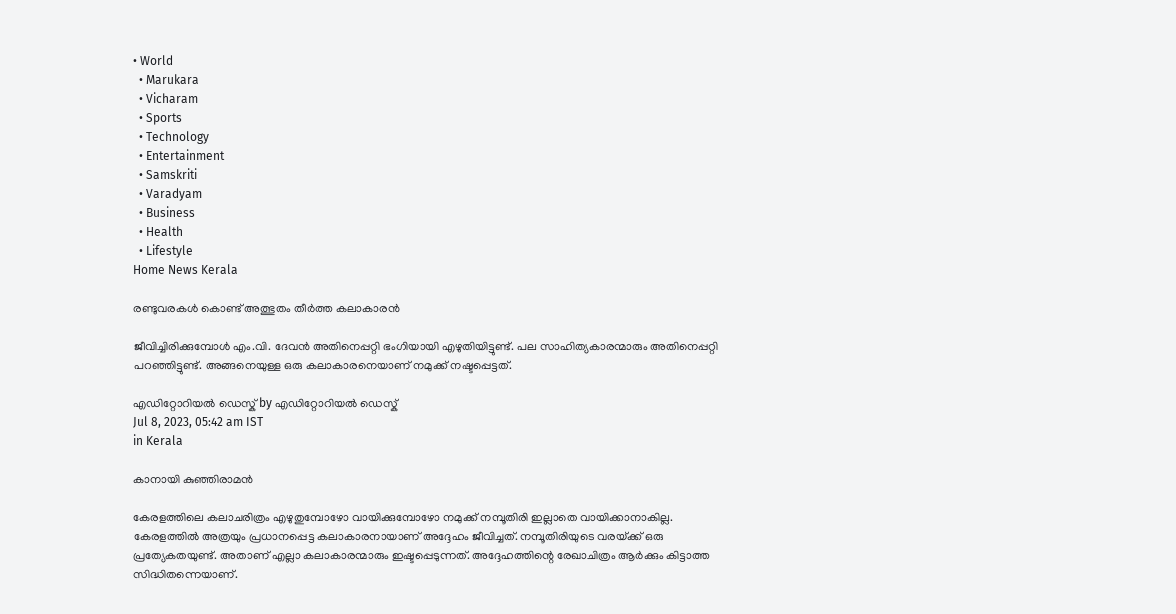• World
  • Marukara
  • Vicharam
  • Sports
  • Technology
  • Entertainment
  • Samskriti
  • Varadyam
  • Business
  • Health
  • Lifestyle
Home News Kerala

രണ്ടുവരകള്‍ കൊണ്ട് അത്ഭുതം തീര്‍ത്ത കലാകാരന്‍

ജീവിച്ചിരിക്കുമ്പോള്‍ എം.വി. ദേവന്‍ അതിനെപ്പറ്റി ഭംഗിയായി എഴുതിയിട്ടുണ്ട്. പല സാഹിത്യകാരന്മാരും അതിനെപ്പറ്റി പറഞ്ഞിട്ടുണ്ട്. അങ്ങനെയുള്ള ഒരു കലാകാരനെയാണ് നമുക്ക് നഷ്ടപ്പെട്ടത്.

എഡിറ്റോറിയൽ ഡെസ്ക് by എഡിറ്റോറിയൽ ഡെസ്ക്
Jul 8, 2023, 05:42 am IST
in Kerala

കാനായി കുഞ്ഞിരാമന്‍

കേരളത്തിലെ കലാചരിത്രം എഴുതുമ്പോഴോ വായിക്കുമ്പോഴോ നമുക്ക് നമ്പൂതിരി ഇല്ലാതെ വായിക്കാനാകില്ല. കേരളത്തില്‍ അത്രയും പ്രധാനപ്പെട്ട കലാകാരനായാണ് അദ്ദേഹം ജീവിച്ചത്. നമ്പൂതിരിയുടെ വരയ്‌ക്ക് ഒരു പ്രത്യേകതയുണ്ട്. അതാണ് എല്ലാ കലാകാരന്മാരും ഇഷ്ടപ്പെടുന്നത്. അദ്ദേഹത്തിന്റെ രേഖാചിത്രം ആര്‍ക്കും കിട്ടാത്ത സിദ്ധിതന്നെയാണ്.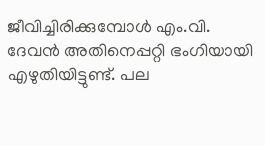ജീവിച്ചിരിക്കുമ്പോള്‍ എം.വി. ദേവന്‍ അതിനെപ്പറ്റി ഭംഗിയായി എഴുതിയിട്ടുണ്ട്. പല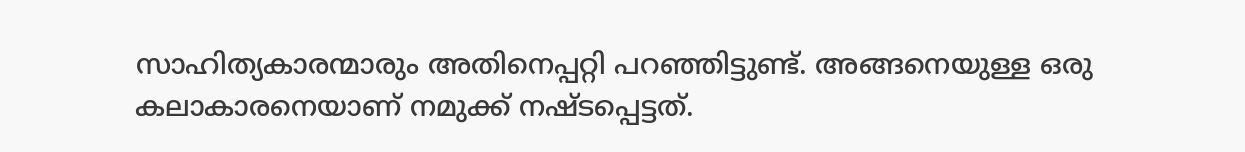സാഹിത്യകാരന്മാരും അതിനെപ്പറ്റി പറഞ്ഞിട്ടുണ്ട്. അങ്ങനെയുള്ള ഒരു കലാകാരനെയാണ് നമുക്ക് നഷ്ടപ്പെട്ടത്.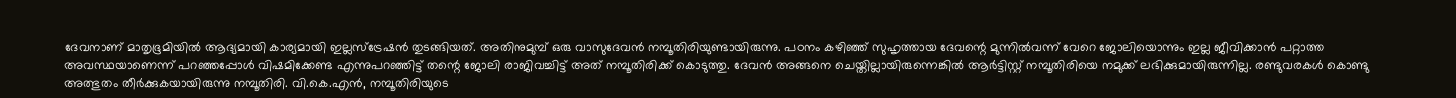ദേവനാണ് മാതൃഭൂമിയില്‍ ആദ്യമായി കാര്യമായി ഇല്ലസ്ട്രേഷന്‍ തുടങ്ങിയത്. അതിനുമുമ്പ് ഒരു വാസുദേവന്‍ നമ്പൂതിരിയുണ്ടായിരുന്നു. പഠനം കഴിഞ്ഞ് സുഹൃത്തായ ദേവന്റെ മുന്നില്‍വന്ന് വേറെ ജോലിയൊന്നും ഇല്ല ജീവിക്കാന്‍ പറ്റാത്ത അവസ്ഥയാണെന്ന് പറഞ്ഞപ്പോള്‍ വിഷമിക്കേണ്ട എന്നുപറഞ്ഞിട്ട് തന്റെ ജോലി രാജിവച്ചിട്ട് അത് നമ്പൂതിരിക്ക് കൊടുത്തു. ദേവന്‍ അങ്ങനെ ചെയ്തില്ലായിരുന്നെങ്കില്‍ ആര്‍ട്ടിസ്റ്റ് നമ്പൂതിരിയെ നമുക്ക് ലഭിക്കുമായിരുന്നില്ല. രണ്ടുവരകള്‍ കൊണ്ടു അത്ഭുതം തീര്‍ക്കുകയായിരുന്നു നമ്പൂതിരി. വി.കെ.എന്‍, നമ്പൂതിരിയുടെ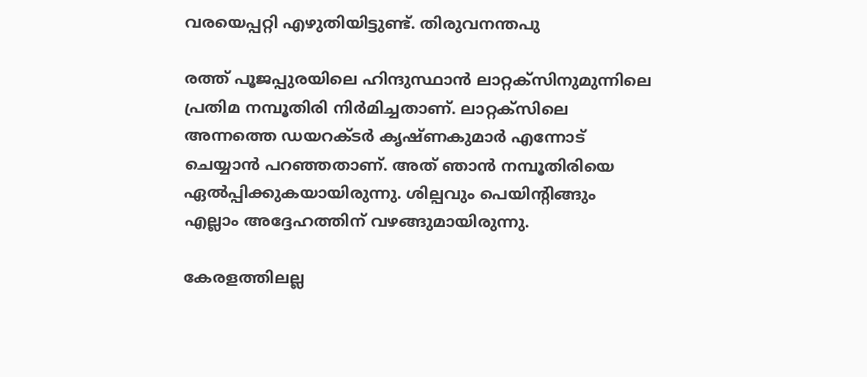വരയെപ്പറ്റി എഴുതിയിട്ടുണ്ട്. തിരുവനന്തപു

രത്ത് പൂജപ്പുരയിലെ ഹിന്ദുസ്ഥാന്‍ ലാറ്റക്സിനുമുന്നിലെ പ്രതിമ നമ്പൂതിരി നിര്‍മിച്ചതാണ്. ലാറ്റക്സിലെ  അന്നത്തെ ഡയറക്ടര്‍ കൃഷ്ണകുമാര്‍ എന്നോട് ചെയ്യാന്‍ പറഞ്ഞതാണ്. അത് ഞാന്‍ നമ്പൂതിരിയെ ഏല്‍പ്പിക്കുകയായിരുന്നു. ശില്പവും പെയിന്റിങ്ങും എല്ലാം അദ്ദേഹത്തിന് വഴങ്ങുമായിരുന്നു.

കേരളത്തിലല്ല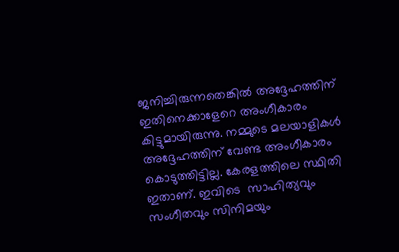ജനിച്ചിരുന്നതെങ്കില്‍ അദ്ദേഹത്തിന് ഇതിനെക്കാളേറെ അംഗീകാരം കിട്ടുമായിരുന്നു. നമ്മുടെ മലയാളികള്‍ അദ്ദേഹത്തിന് വേണ്ട അംഗീകാരം കൊടുത്തിട്ടില്ല. കേരളത്തിലെ സ്ഥിതി ഇതാണ്. ഇവിടെ  സാഹിത്യവും സംഗീതവും സിനിമയും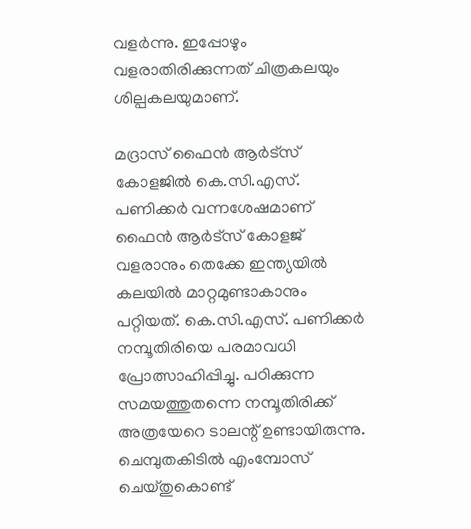വളര്‍ന്നു. ഇപ്പോഴും വളരാതിരിക്കുന്നത് ചിത്രകലയും ശില്പകലയുമാണ്.

മദ്രാസ് ഫൈന്‍ ആര്‍ട്സ് കോളജില്‍ കെ.സി.എസ്. പണിക്കര്‍ വന്നശേഷമാണ് ഫൈന്‍ ആര്‍ട്സ് കോളജ് വളരാനും തെക്കേ ഇന്ത്യയില്‍ കലയില്‍ മാറ്റമുണ്ടാകാനും പറ്റിയത്. കെ.സി.എസ്. പണിക്കര്‍ നമ്പൂതിരിയെ പരമാവധി പ്രോത്സാഹിപ്പിച്ചു. പഠിക്കുന്ന സമയത്തുതന്നെ നമ്പൂതിരിക്ക് അത്രയേറെ ടാലന്റ് ഉണ്ടായിരുന്നു. ചെമ്പുതകിടില്‍ എംമ്പോസ് ചെയ്തുകൊണ്ട്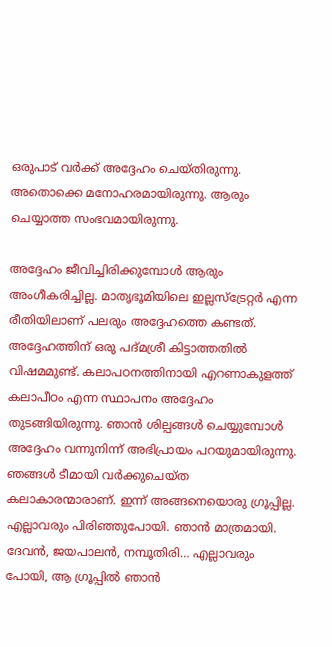ഒരുപാട് വര്‍ക്ക് അദ്ദേഹം ചെയ്തിരുന്നു. അതൊക്കെ മനോഹരമായിരുന്നു. ആരും ചെയ്യാത്ത സംഭവമായിരുന്നു.

അദ്ദേഹം ജീവിച്ചിരിക്കുമ്പോള്‍ ആരും അംഗീകരിച്ചില്ല. മാതൃഭൂമിയിലെ ഇല്ലസ്ട്രേറ്റര്‍ എന്ന രീതിയിലാണ് പലരും അദ്ദേഹത്തെ കണ്ടത്. അദ്ദേഹത്തിന് ഒരു പദ്മശ്രീ കിട്ടാത്തതില്‍ വിഷമമുണ്ട്. കലാപഠനത്തിനായി എറണാകുളത്ത് കലാപീഠം എന്ന സ്ഥാപനം അദ്ദേഹം തുടങ്ങിയിരുന്നു. ഞാന്‍ ശില്പങ്ങള്‍ ചെയ്യുമ്പോള്‍ അദ്ദേഹം വന്നുനിന്ന് അഭിപ്രായം പറയുമായിരുന്നു. ഞങ്ങള്‍ ടീമായി വര്‍ക്കുചെയ്ത കലാകാരന്മാരാണ്. ഇന്ന് അങ്ങനെയൊരു ഗ്രൂപ്പില്ല. എല്ലാവരും പിരിഞ്ഞുപോയി. ഞാന്‍ മാത്രമായി. ദേവന്‍, ജയപാലന്‍, നമ്പൂതിരി… എല്ലാവരും പോയി, ആ ഗ്രൂപ്പില്‍ ഞാന്‍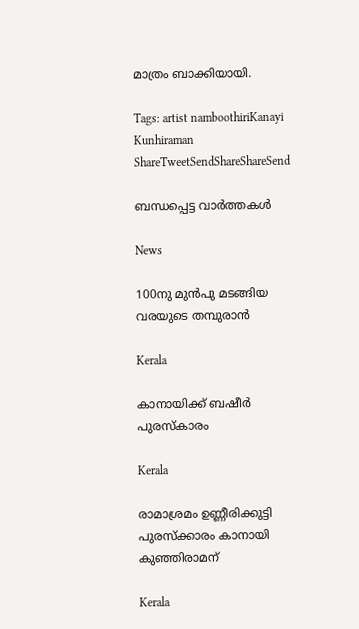മാത്രം ബാക്കിയായി.

Tags: artist namboothiriKanayi Kunhiraman
ShareTweetSendShareShareSend

ബന്ധപ്പെട്ട വാര്‍ത്തകള്‍

News

100നു മുന്‍പു മടങ്ങിയ വരയുടെ തമ്പുരാന്‍

Kerala

കാനായിക്ക് ബഷീര്‍ പുരസ്‌കാരം

Kerala

രാമാശ്രമം ഉണ്ണീരിക്കുട്ടി പുരസ്‌ക്കാരം കാനായി കുഞ്ഞിരാമന്

Kerala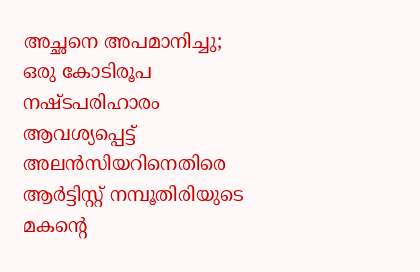അച്ഛനെ അപമാനിച്ചു; ഒരു കോടിരൂപ നഷ്ടപരിഹാരം ആവശ്യപ്പെട്ട് അലൻസിയറിനെതിരെ ആർട്ടിസ്റ്റ് നമ്പൂതിരിയുടെ മകന്റെ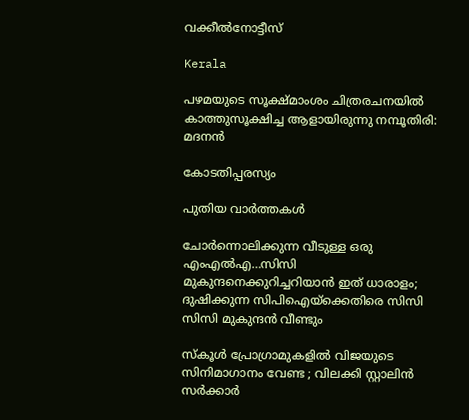വക്കീൽനോട്ടീസ്

Kerala

പഴമയുടെ സൂക്ഷ്മാംശം ചിത്രരചനയില്‍ കാത്തുസൂക്ഷിച്ച ആളായിരുന്നു നമ്പൂതിരി: മദനന്‍

കോടതിപ്പരസ്യം

പുതിയ വാര്‍ത്തകള്‍

ചോര്‍ന്നൊലിക്കുന്ന വീടുള്ള ഒരു എംഎല്‍എ…സിസി മുകുന്ദനെക്കുറിച്ചറിയാന്‍ ഇത് ധാരാളം; ദുഷിക്കുന്ന സിപിഐയ്‌ക്കെതിരെ സിസി സിസി മുകുന്ദന്‍ വീണ്ടും

സ്കൂൾ പ്രോഗ്രാമുകളിൽ വിജയുടെ സിനിമാഗാനം വേണ്ട ; വിലക്കി സ്റ്റാലിൻ സർക്കാർ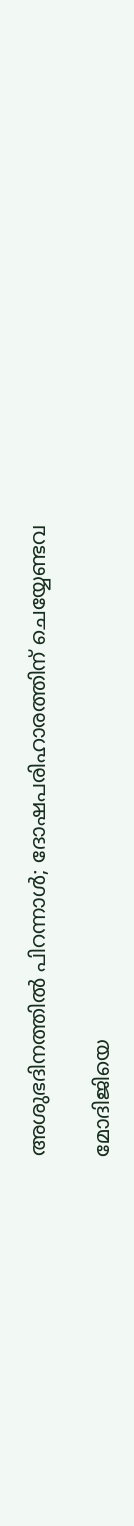അശുഭദിനത്തിൽ പിറന്നാൾ; ദോഷപരിഹാരത്തിന് ചെയ്യേണ്ടവ

മോദിജിയെ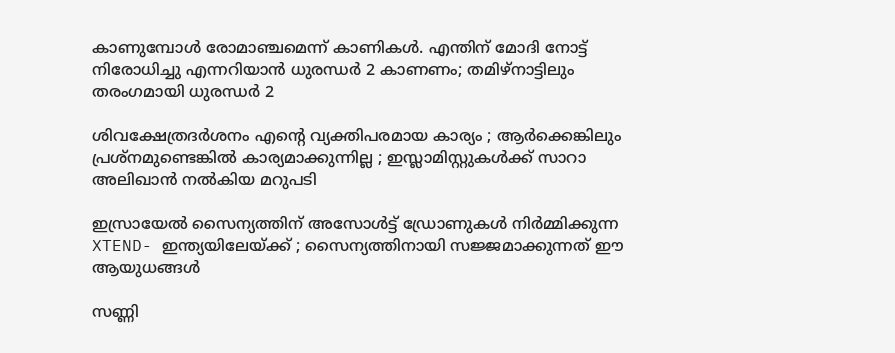കാണുമ്പോള്‍ രോമാഞ്ചമെന്ന് കാണികള്‍. എന്തിന് മോദി നോട്ട് നിരോധിച്ചു എന്നറിയാന്‍ ധുരന്ധര്‍ 2 കാണണം; തമിഴ്നാട്ടിലും തരംഗമായി ധുരന്ധര്‍ 2

ശിവക്ഷേത്രദർശനം എന്റെ വ്യക്തിപരമായ കാര്യം ; ആർക്കെങ്കിലും പ്രശ്‌നമുണ്ടെങ്കിൽ കാര്യമാക്കുന്നില്ല ; ഇസ്ലാമിസ്റ്റുകൾക്ക് സാറാ അലിഖാൻ നൽകിയ മറുപടി

ഇസ്രായേൽ സൈന്യത്തിന് അസോൾട്ട് ഡ്രോണുകൾ നിർമ്മിക്കുന്ന XTEND- ഇന്ത്യയിലേയ്‌ക്ക് ; സൈന്യത്തിനായി സജ്ജമാക്കുന്നത് ഈ ആയുധങ്ങൾ

സണ്ണി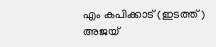എം കപിക്കാട് (ഇടത്ത്) അജയ്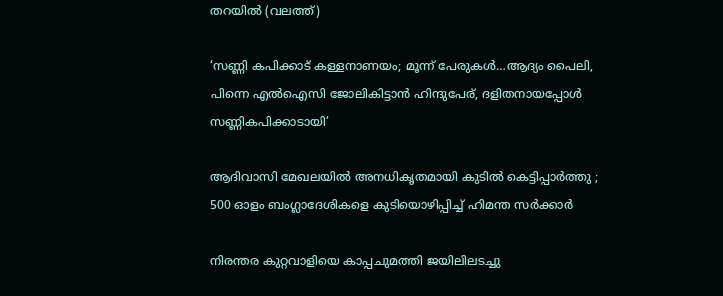തറയില്‍ (വലത്ത്)

‘സണ്ണി കപിക്കാട് കള്ളനാണയം; മൂന്ന് പേരുകള്‍…ആദ്യം പൈലി, പിന്നെ എല്‍ഐസി ജോലികിട്ടാന്‍ ഹിന്ദുപേര്, ദളിതനായപ്പോള്‍ സണ്ണികപിക്കാടായി’

ആദിവാസി മേഖലയിൽ അനധികൃതമായി കുടിൽ കെട്ടിപ്പാർത്തു ; 500 ഓളം ബംഗ്ലാദേശികളെ കുടിയൊഴിപ്പിച്ച് ഹിമന്ത സർക്കാർ

നിരന്തര കുറ്റവാളിയെ കാപ്പചുമത്തി ജയിലിലടച്ചു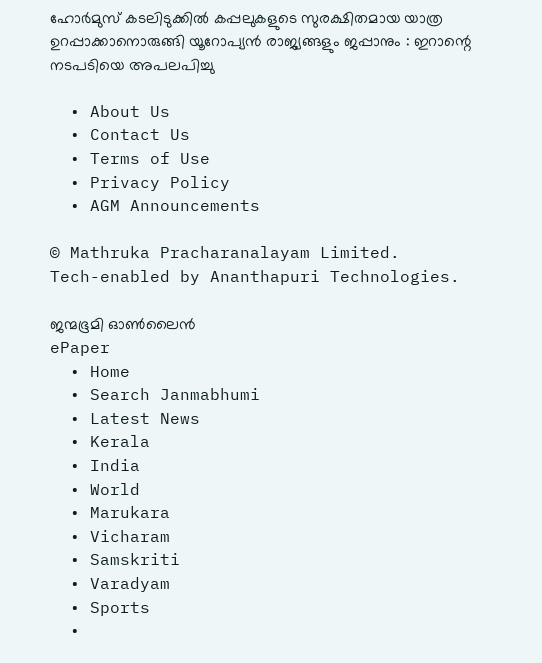ഹോർമുസ് കടലിടുക്കിൽ കപ്പലുകളുടെ സുരക്ഷിതമായ യാത്ര ഉറപ്പാക്കാനൊരുങ്ങി യൂറോപ്യൻ രാജ്യങ്ങളും ജപ്പാനും : ഇറാന്റെ നടപടിയെ അപലപിച്ചു

  • About Us
  • Contact Us
  • Terms of Use
  • Privacy Policy
  • AGM Announcements

© Mathruka Pracharanalayam Limited.
Tech-enabled by Ananthapuri Technologies.

ജന്മഭൂമി ഓണ്‍ലൈന്‍
ePaper
  • Home
  • Search Janmabhumi
  • Latest News
  • Kerala
  • India
  • World
  • Marukara
  • Vicharam
  • Samskriti
  • Varadyam
  • Sports
  •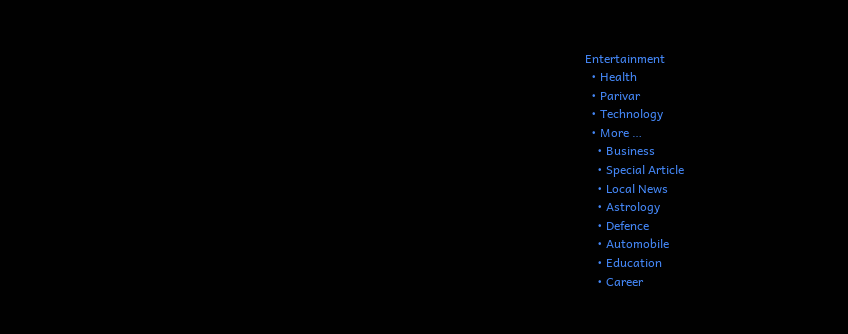Entertainment
  • Health
  • Parivar
  • Technology
  • More …
    • Business
    • Special Article
    • Local News
    • Astrology
    • Defence
    • Automobile
    • Education
    • Career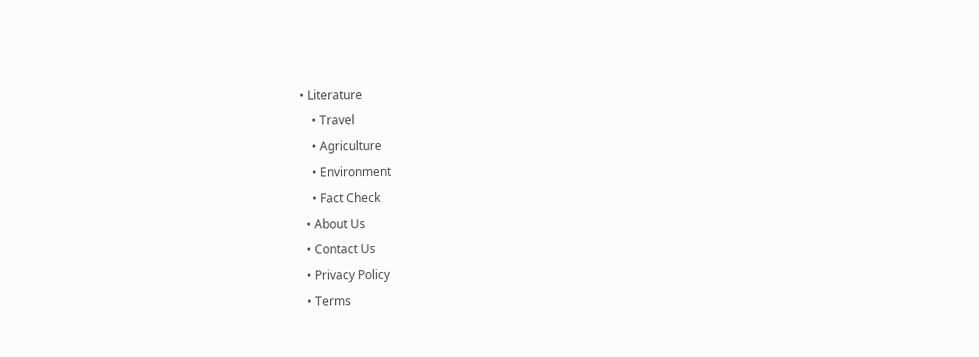• Literature
    • Travel
    • Agriculture
    • Environment
    • Fact Check
  • About Us
  • Contact Us
  • Privacy Policy
  • Terms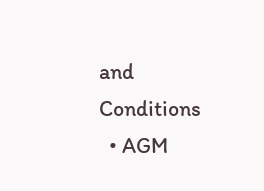and Conditions
  • AGM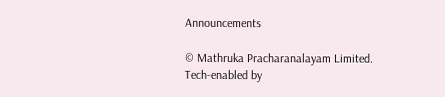Announcements

© Mathruka Pracharanalayam Limited.
Tech-enabled by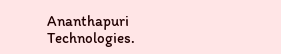Ananthapuri Technologies.